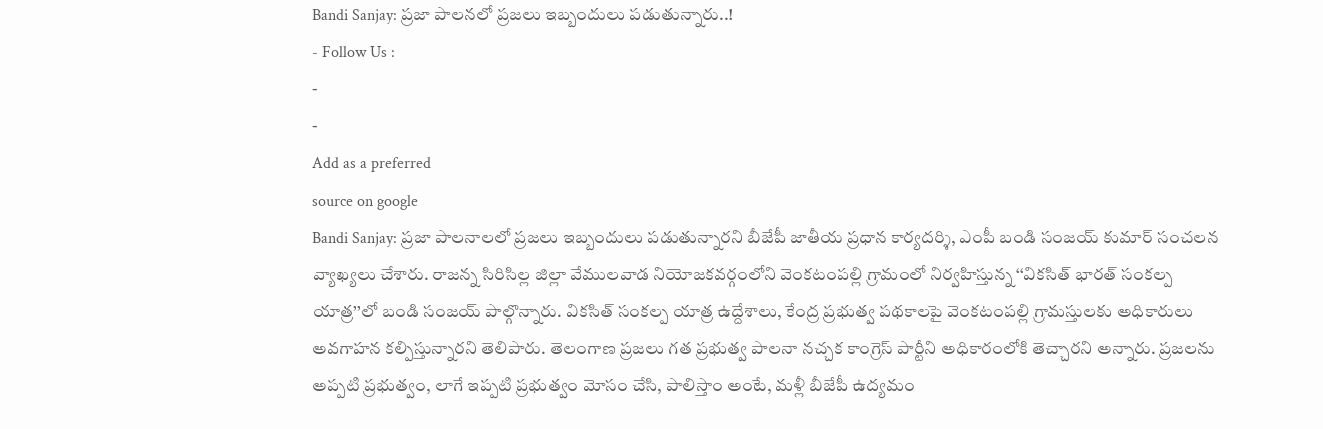Bandi Sanjay: ప్రజా పాలనలో ప్రజలు ఇబ్బందులు పడుతున్నారు..!
- Follow Us :
-
-
Add as a preferred
source on google
Bandi Sanjay: ప్రజా పాలనాలలో ప్రజలు ఇబ్బందులు పడుతున్నారని బీజేపీ జాతీయ ప్రధాన కార్యదర్శి, ఎంపీ బండి సంజయ్ కుమార్ సంచలన వ్యాఖ్యలు చేశారు. రాజన్న సిరిసిల్ల జిల్లా వేములవాడ నియోజకవర్గంలోని వెంకటంపల్లి గ్రామంలో నిర్వహిస్తున్న ‘‘వికసిత్ భారత్ సంకల్ప యాత్ర’’లో బండి సంజయ్ పాల్గొన్నారు. వికసిత్ సంకల్ప యాత్ర ఉద్దేశాలు, కేంద్ర ప్రభుత్వ పథకాలపై వెంకటంపల్లి గ్రామస్తులకు అధికారులు అవగాహన కల్పిస్తున్నారని తెలిపారు. తెలంగాణ ప్రజలు గత ప్రభుత్వ పాలనా నచ్చక కాంగ్రెస్ పార్టీని అధికారంలోకి తెచ్చారని అన్నారు. ప్రజలను అప్పటి ప్రభుత్వం, లాగే ఇప్పటి ప్రభుత్వం మోసం చేసి, పాలిస్తాం అంటే, మళ్లీ బీజేపీ ఉద్యమం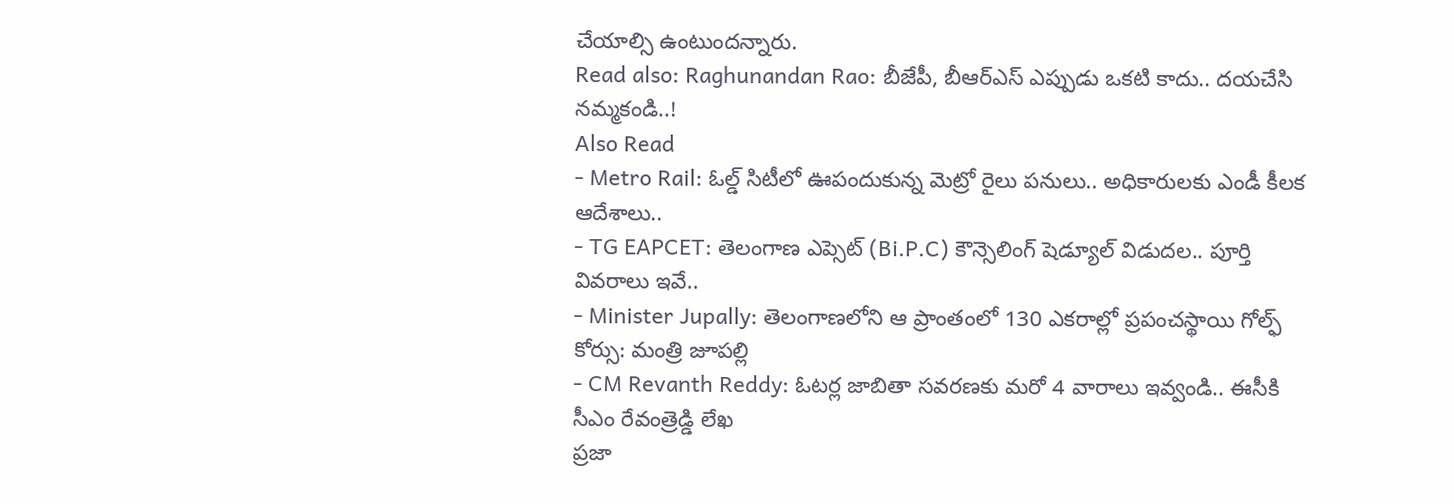చేయాల్సి ఉంటుందన్నారు.
Read also: Raghunandan Rao: బీజేపీ, బీఆర్ఎస్ ఎప్పుడు ఒకటి కాదు.. దయచేసి నమ్మకండి..!
Also Read
- Metro Rail: ఓల్డ్ సిటీలో ఊపందుకున్న మెట్రో రైలు పనులు.. అధికారులకు ఎండీ కీలక ఆదేశాలు..
- TG EAPCET: తెలంగాణ ఎప్సెట్ (Bi.P.C) కౌన్సెలింగ్ షెడ్యూల్ విడుదల.. పూర్తి వివరాలు ఇవే..
- Minister Jupally: తెలంగాణలోని ఆ ప్రాంతంలో 130 ఎకరాల్లో ప్రపంచస్థాయి గోల్ఫ్ కోర్సు: మంత్రి జూపల్లి
- CM Revanth Reddy: ఓటర్ల జాబితా సవరణకు మరో 4 వారాలు ఇవ్వండి.. ఈసీకి సీఎం రేవంత్రెడ్డి లేఖ
ప్రజా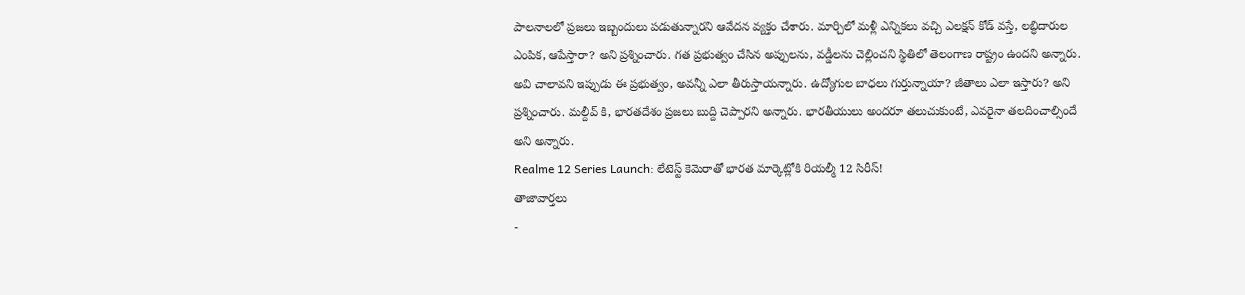పాలనాలలో ప్రజలు ఇబ్బందులు పడుతున్నారని ఆవేదన వ్యక్తం చేశారు. మార్చిలో మళ్లీ ఎన్నికలు వచ్చి ఎలక్షన్ కోడ్ వస్తే, లబ్ధిదారుల ఎంపిక, ఆపేస్తారా? అని ప్రశ్నించారు. గత ప్రభుత్వం చేసిన అప్పులను, వడ్డీలను చెల్లించని స్థితిలో తెలంగాణ రాష్ట్రం ఉందని అన్నారు. అవి చాలావని ఇప్పుడు ఈ ప్రభుత్వం, అవన్నీ ఎలా తీరుస్తాయన్నారు. ఉద్యోగుల బాధలు గుర్తున్నాయా? జీతాలు ఎలా ఇస్తారు? అని ప్రశ్నించారు. మల్దీవ్ కి, భారతదేశం ప్రజలు బుద్ది చెప్పారని అన్నారు. భారతీయులు అందరూ తలుచుకుంటే, ఎవరైనా తలదించాల్సిందే అని అన్నారు.
Realme 12 Series Launch: లేటెస్ట్ కెమెరాతో భారత మార్కెట్లోకి రియల్మీ 12 సిరీస్!
తాజావార్తలు
-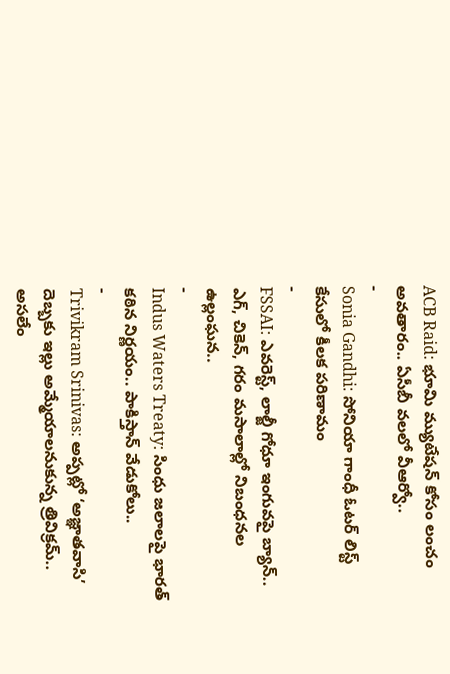ACB Raid: భూమి మ్యుటేషన్ కోసం లంచం అవతారం.. ఏసీబీ వలలో వీఆర్వో..
-
Sonia Gandhi: సోనియా గాంధీ ఓటర్ లిస్ట్ కేసులో కీలక పరిణామం
-
FSSAI: ఎవరెస్ట్, లాల్జీ గోధూ ఇంగువపై బ్యాన్.. ఎగ్, చికెన్, గరం మసాలాల్లో నిబంధనల ఉల్లంఘన..
-
Indus Waters Treaty: సింధు జలాలపై భారత్ కఠిన నిర్ణయం.. పాకిస్తాన్ వేడుకోలు..
-
Trivikram Srinivas: అప్పట్లో ‘అజ్ఞాతవాసి’ దెబ్బకు ఇల్లు అమ్మేయాలనుకున్న త్రివిక్రమ్.. అసలేం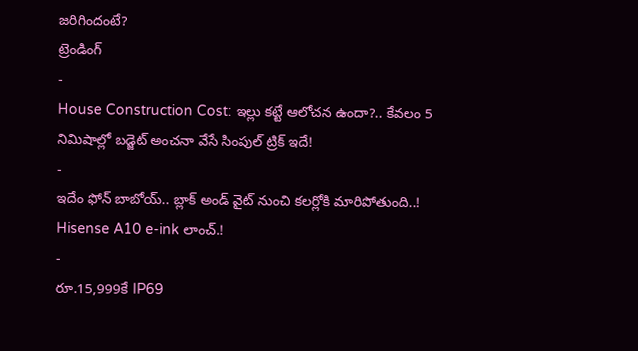జరిగిందంటే?
ట్రెండింగ్
-
House Construction Cost: ఇల్లు కట్టే ఆలోచన ఉందా?.. కేవలం 5 నిమిషాల్లో బడ్జెట్ అంచనా వేసే సింపుల్ ట్రిక్ ఇదే!
-
ఇదేం ఫోన్ బాబోయ్.. బ్లాక్ అండ్ వైట్ నుంచి కలర్లోకి మారిపోతుంది..! Hisense A10 e-ink లాంచ్.!
-
రూ.15,999కే IP69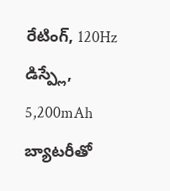రేటింగ్, 120Hz డిస్ప్లే, 5,200mAh బ్యాటరీతో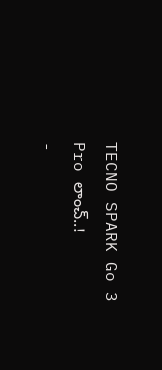TECNO SPARK Go 3 Pro లాంచ్..!
-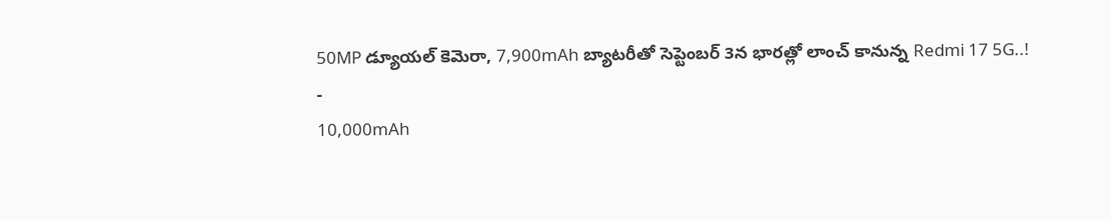50MP డ్యూయల్ కెమెరా, 7,900mAh బ్యాటరీతో సెప్టెంబర్ 3న భారత్లో లాంచ్ కానున్న Redmi 17 5G..!
-
10,000mAh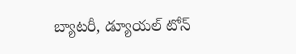బ్యాటరీ, డ్యూయల్ టోన్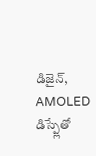డిజైన్, AMOLED డిస్ప్లేతో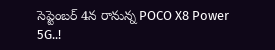సెప్టెంబర్ 4న రానున్న POCO X8 Power 5G..!